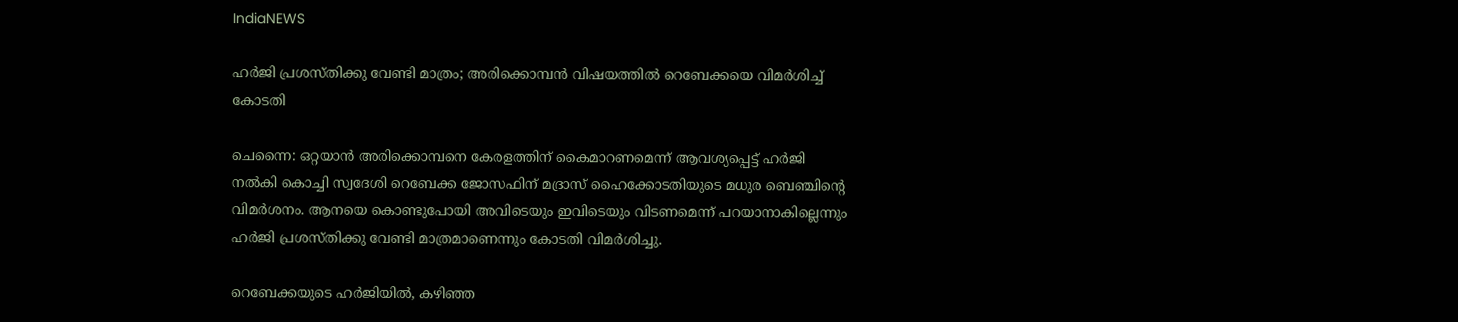IndiaNEWS

ഹര്‍ജി പ്രശസ്തിക്കു വേണ്ടി മാത്രം; അരിക്കൊമ്പന്‍ വിഷയത്തില്‍ റെബേക്കയെ വിമര്‍ശിച്ച് കോടതി

ചെന്നൈ: ഒറ്റയാന്‍ അരിക്കൊമ്പനെ കേരളത്തിന് കൈമാറണമെന്ന് ആവശ്യപ്പെട്ട് ഹര്‍ജി നല്‍കി കൊച്ചി സ്വദേശി റെബേക്ക ജോസഫിന് മദ്രാസ് ഹൈക്കോടതിയുടെ മധുര ബെഞ്ചിന്റെ വിമര്‍ശനം. ആനയെ കൊണ്ടുപോയി അവിടെയും ഇവിടെയും വിടണമെന്ന് പറയാനാകില്ലെന്നും ഹര്‍ജി പ്രശസ്തിക്കു വേണ്ടി മാത്രമാണെന്നും കോടതി വിമര്‍ശിച്ചു.

റെബേക്കയുടെ ഹര്‍ജിയില്‍, കഴിഞ്ഞ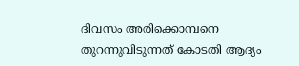ദിവസം അരിക്കൊമ്പനെ തുറന്നുവിടുന്നത് കോടതി ആദ്യം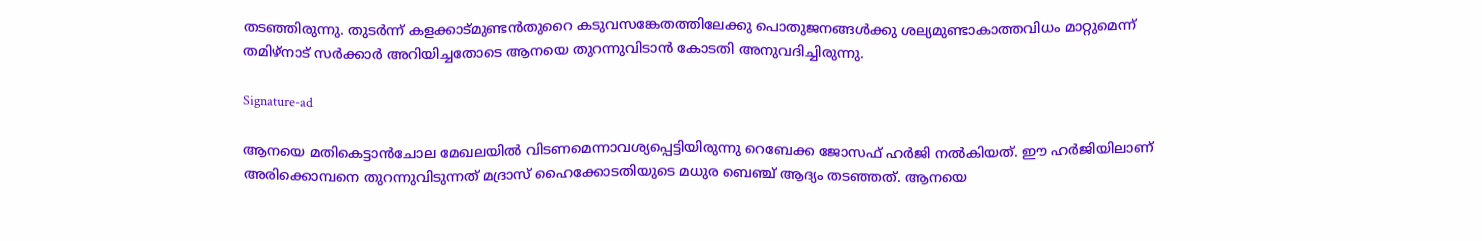തടഞ്ഞിരുന്നു. തുടര്‍ന്ന് കളക്കാട്മുണ്ടന്‍തുറൈ കടുവസങ്കേതത്തിലേക്കു പൊതുജനങ്ങള്‍ക്കു ശല്യമുണ്ടാകാത്തവിധം മാറ്റുമെന്ന് തമിഴ്‌നാട് സര്‍ക്കാര്‍ അറിയിച്ചതോടെ ആനയെ തുറന്നുവിടാന്‍ കോടതി അനുവദിച്ചിരുന്നു.

Signature-ad

ആനയെ മതികെട്ടാന്‍ചോല മേഖലയില്‍ വിടണമെന്നാവശ്യപ്പെട്ടിയിരുന്നു റെബേക്ക ജോസഫ് ഹര്‍ജി നല്‍കിയത്. ഈ ഹര്‍ജിയിലാണ് അരിക്കൊമ്പനെ തുറന്നുവിടുന്നത് മദ്രാസ് ഹൈക്കോടതിയുടെ മധുര ബെഞ്ച് ആദ്യം തടഞ്ഞത്. ആനയെ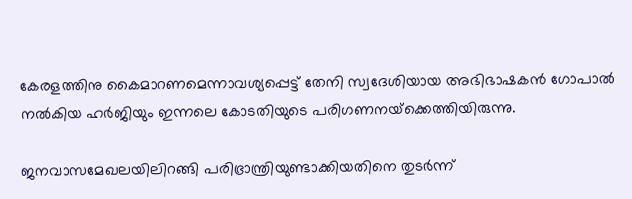കേരളത്തിനു കൈമാറണമെന്നാവശ്യപ്പെട്ട് തേനി സ്വദേശിയായ അഭിഭാഷകന്‍ ഗോപാല്‍ നല്‍കിയ ഹര്‍ജിയും ഇന്നലെ കോടതിയുടെ പരിഗണനയ്‌ക്കെത്തിയിരുന്നു.

ജനവാസമേഖലയിലിറങ്ങി പരിഭ്രാന്ത്രിയുണ്ടാക്കിയതിനെ തുടര്‍ന്ന്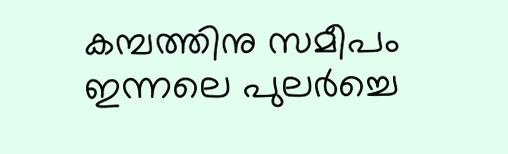കമ്പത്തിനു സമീപം ഇന്നലെ പുലര്‍ച്ചെ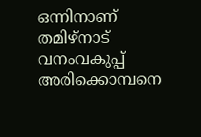ഒന്നിനാണ് തമിഴ്‌നാട് വനംവകുപ്പ് അരിക്കൊമ്പനെ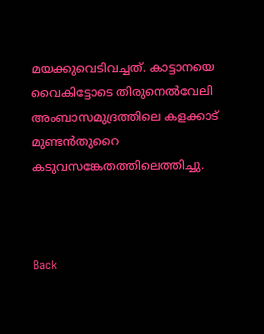മയക്കുവെടിവച്ചത്. കാട്ടാനയെ വൈകിട്ടോടെ തിരുനെല്‍വേലി അംബാസമുദ്രത്തിലെ കളക്കാട് മുണ്ടന്‍തുറൈ കടുവസങ്കേതത്തിലെത്തിച്ചു.



Back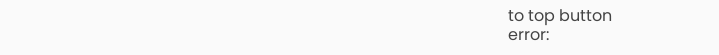to top button
error: